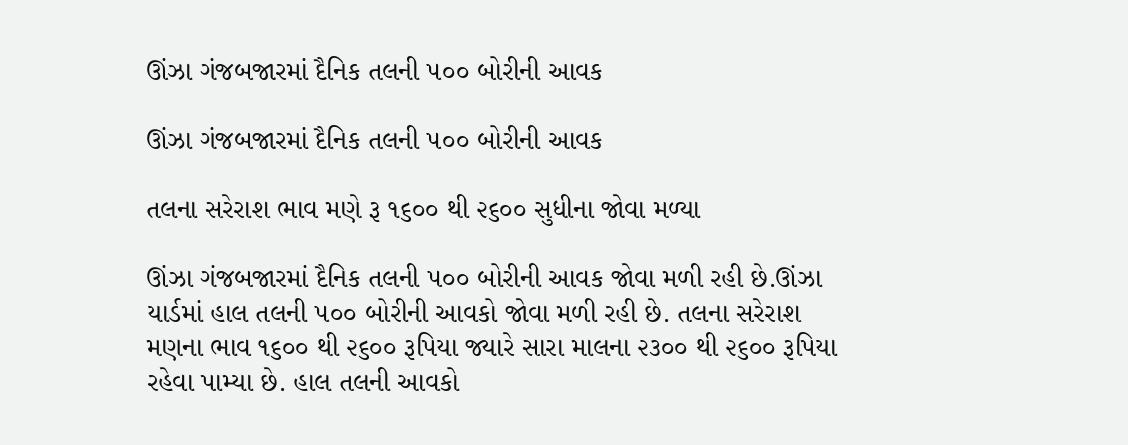ઊંઝા ગંજબજારમાં દૈનિક તલની ૫૦૦ બોરીની આવક

ઊંઝા ગંજબજારમાં દૈનિક તલની ૫૦૦ બોરીની આવક

તલના સરેરાશ ભાવ મણે રૂ ૧૬૦૦ થી ૨૬૦૦ સુધીના જોવા મળ્યા

ઊંઝા ગંજબજારમાં દૈનિક તલની ૫૦૦ બોરીની આવક જોવા મળી રહી છે.ઊંઝા યાર્ડમાં હાલ તલની ૫૦૦ બોરીની આવકો જોવા મળી રહી છે. તલના સરેરાશ મણના ભાવ ૧૬૦૦ થી ૨૬૦૦ રૂપિયા જ્યારે સારા માલના ૨૩૦૦ થી ૨૬૦૦ રૂપિયા રહેવા પામ્યા છે. હાલ તલની આવકો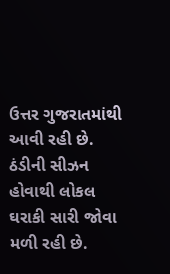ઉત્તર ગુજરાતમાંથી આવી રહી છે. ઠંડીની સીઝન હોવાથી લોકલ ઘરાકી સારી જોવા મળી રહી છે.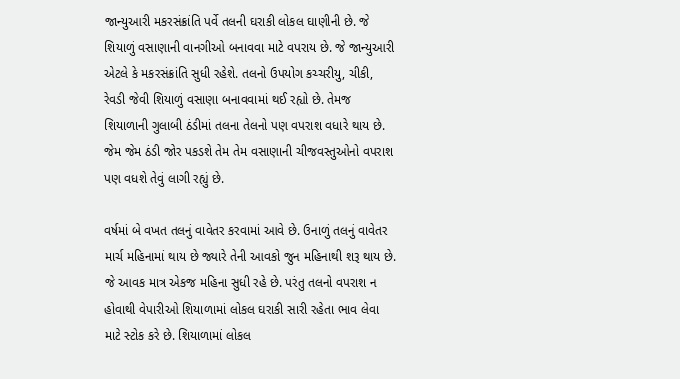જાન્યુઆરી મકરસંક્રાંતિ પર્વે તલની ઘરાકી લોકલ ઘાણીની છે. જે શિયાળું વસાણાની વાનગીઓ બનાવવા માટે વપરાય છે. જે જાન્યુઆરી એટલે કે મકરસંક્રાંતિ સુધી રહેશે. તલનો ઉપયોગ કચ્ચરીયુ, ચીકી, રેવડી જેવી શિયાળું વસાણા બનાવવામાં થઈ રહ્યો છે. તેમજ શિયાળાની ગુલાબી ઠંડીમાં તલના તેલનો પણ વપરાશ વધારે થાય છે. જેમ જેમ ઠંડી જોર પકડશે તેમ તેમ વસાણાની ચીજવસ્તુઓનો વપરાશ પણ વધશે તેવું લાગી રહ્યું છે.

વર્ષમાં બે વખત તલનું વાવેતર કરવામાં આવે છે. ઉનાળું તલનું વાવેતર માર્ચ મહિનામાં થાય છે જ્યારે તેની આવકો જુન મહિનાથી શરૂ થાય છે. જે આવક માત્ર એકજ મહિના સુધી રહે છે. પરંતુ તલનો વપરાશ ન હોવાથી વેપારીઓ શિયાળામાં લોકલ ઘરાકી સારી રહેતા ભાવ લેવા માટે સ્ટોક કરે છે. શિયાળામાં લોકલ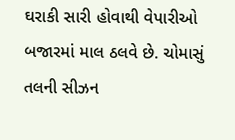ઘરાકી સારી હોવાથી વેપારીઓ બજારમાં માલ ઠલવે છે. ચોમાસું તલની સીઝન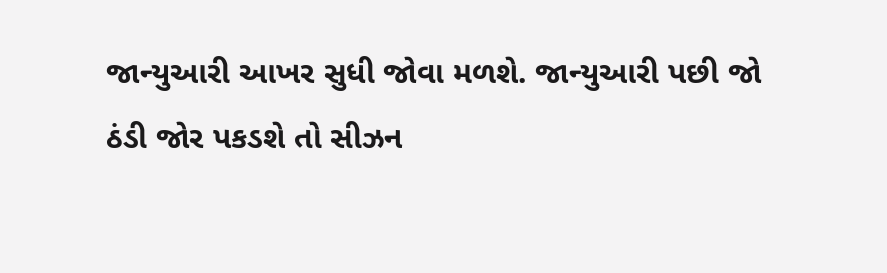જાન્યુઆરી આખર સુધી જોવા મળશે. જાન્યુઆરી પછી જો ઠંડી જોર પકડશે તો સીઝન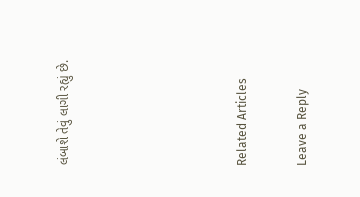લંબાશે તેવું લાગી રહ્યું છે.





Related Articles

Leave a Reply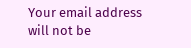Your email address will not be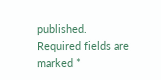published. Required fields are marked *